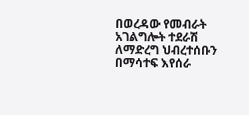በወረዳው የመብራት አገልግሎት ተደራሽ ለማድረግ ህብረተሰቡን በማሳተፍ እየሰራ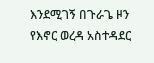እንደሚገኝ በጉራጌ ዞን የእኖር ወረዳ አስተዳደር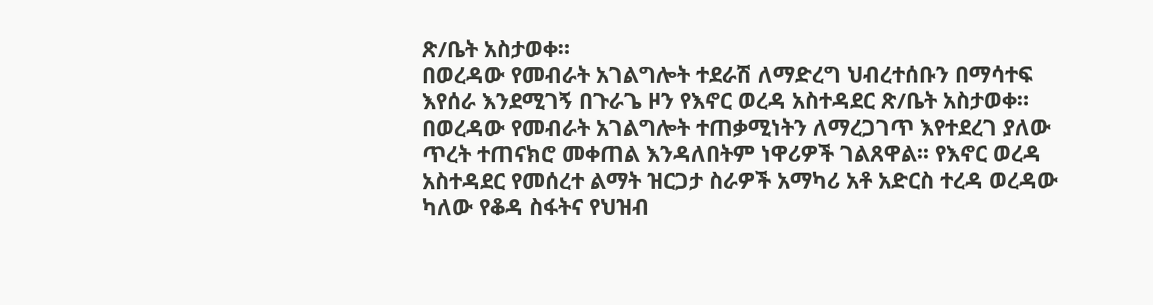ጽ/ቤት አስታወቀ።
በወረዳው የመብራት አገልግሎት ተደራሽ ለማድረግ ህብረተሰቡን በማሳተፍ እየሰራ እንደሚገኝ በጉራጌ ዞን የእኖር ወረዳ አስተዳደር ጽ/ቤት አስታወቀ። በወረዳው የመብራት አገልግሎት ተጠቃሚነትን ለማረጋገጥ እየተደረገ ያለው ጥረት ተጠናክሮ መቀጠል እንዳለበትም ነዋሪዎች ገልጸዋል፡፡ የእኖር ወረዳ አስተዳደር የመሰረተ ልማት ዝርጋታ ስራዎች አማካሪ አቶ አድርስ ተረዳ ወረዳው ካለው የቆዳ ስፋትና የህዝብ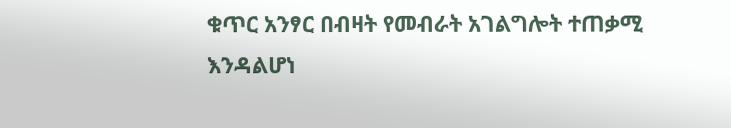ቁጥር አንፃር በብዛት የመብራት አገልግሎት ተጠቃሚ እንዳልሆነ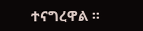ተናግረዋል ።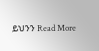ይህንን Read More